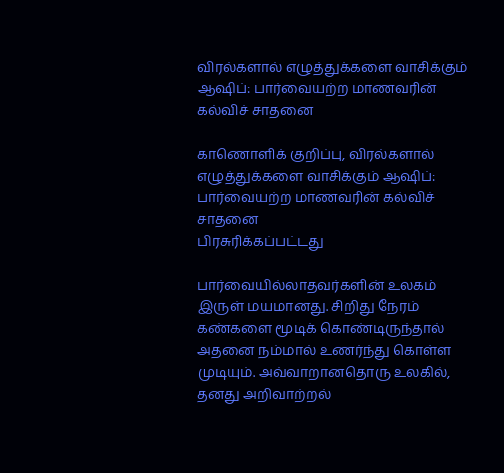விரல்களால் எழுத்துக்களை வாசிக்கும் ஆஷிப்: பார்வையற்ற மாணவரின் கல்விச் சாதனை

காணொளிக் குறிப்பு, விரல்களால் எழுத்துக்களை வாசிக்கும் ஆஷிப்: பார்வையற்ற மாணவரின் கல்விச் சாதனை
பிரசுரிக்கப்பட்டது

பார்வையில்லாதவர்களின் உலகம் இருள் மயமானது. சிறிது நேரம் கண்களை மூடிக் கொண்டிருந்தால் அதனை நம்மால் உணர்ந்து கொள்ள முடியும். அவ்வாறானதொரு உலகில், தனது அறிவாற்றல்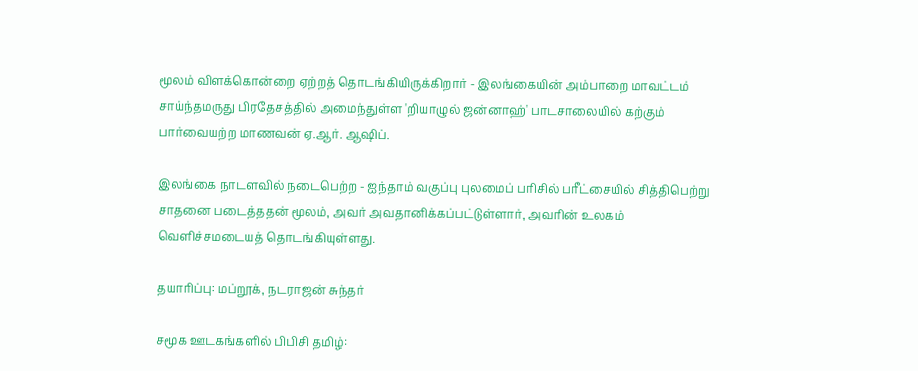மூலம் விளக்கொன்றை ஏற்றத் தொடங்கியிருக்கிறார் - இலங்கையின் அம்பாறை மாவட்டம் சாய்ந்தமருது பிரதேசத்தில் அமைந்துள்ள 'றியாழுல் ஜன்னாஹ்' பாடசாலையில் கற்கும் பார்வையற்ற மாணவன் ஏ.ஆர். ஆஷிப்.

இலங்கை நாடளவில் நடைபெற்ற - ஐந்தாம் வகுப்பு புலமைப் பரிசில் பரீட்சையில் சித்திபெற்று சாதனை படைத்ததன் மூலம், அவர் அவதானிக்கப்பட்டுள்ளார், அவரின் உலகம் வெளிச்சமடையத் தொடங்கியுள்ளது.

தயாரிப்பு: மப்றூக், நடராஜன் சுந்தர்

சமூக ஊடகங்களில் பிபிசி தமிழ்: